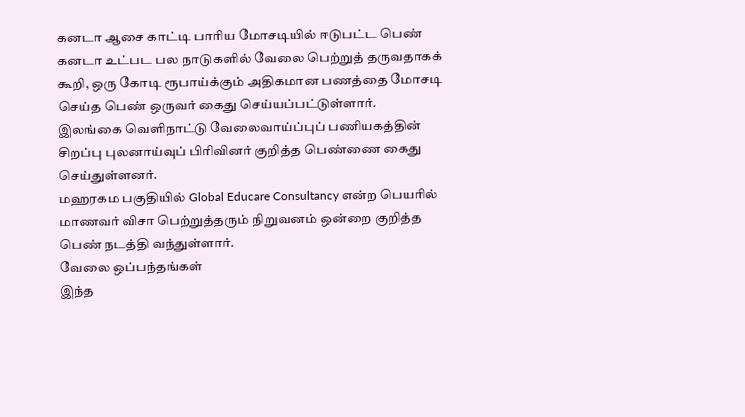கனடா ஆசை காட்டி பாரிய மோசடியில் ஈடுபட்ட பெண்
கனடா உட்பட பல நாடுகளில் வேலை பெற்றுத் தருவதாகக் கூறி, ஒரு கோடி ரூபாய்க்கும் அதிகமான பணத்தை மோசடி செய்த பெண் ஒருவர் கைது செய்யப்பட்டுள்ளார்.
இலங்கை வெளிநாட்டு வேலைவாய்ப்புப் பணியகத்தின் சிறப்பு புலனாய்வுப் பிரிவினர் குறித்த பெண்ணை கைது செய்துள்ளனர்.
மஹரகம பகுதியில் Global Educare Consultancy என்ற பெயரில் மாணவர் விசா பெற்றுத்தரும் நிறுவனம் ஒன்றை குறித்த பெண் நடத்தி வந்துள்ளார்.
வேலை ஒப்பந்தங்கள்
இந்த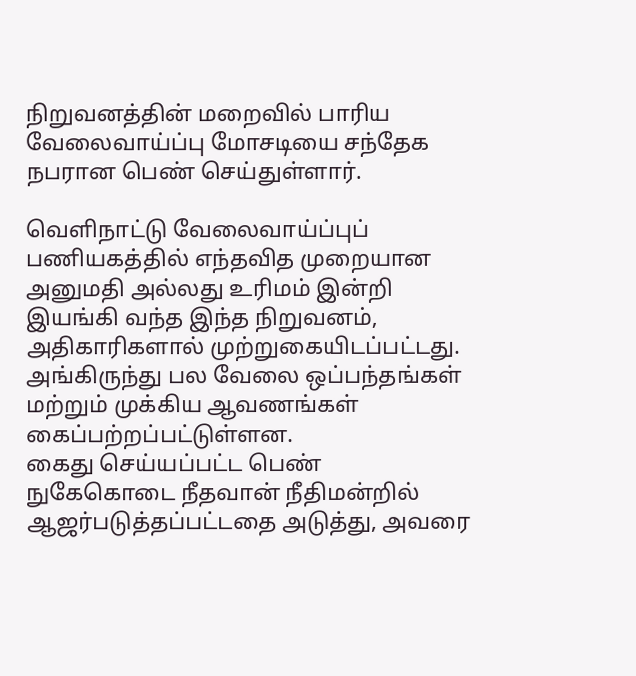நிறுவனத்தின் மறைவில் பாரிய வேலைவாய்ப்பு மோசடியை சந்தேக நபரான பெண் செய்துள்ளார்.

வெளிநாட்டு வேலைவாய்ப்புப் பணியகத்தில் எந்தவித முறையான அனுமதி அல்லது உரிமம் இன்றி இயங்கி வந்த இந்த நிறுவனம், அதிகாரிகளால் முற்றுகையிடப்பட்டது.
அங்கிருந்து பல வேலை ஒப்பந்தங்கள் மற்றும் முக்கிய ஆவணங்கள் கைப்பற்றப்பட்டுள்ளன.
கைது செய்யப்பட்ட பெண் நுகேகொடை நீதவான் நீதிமன்றில் ஆஜர்படுத்தப்பட்டதை அடுத்து, அவரை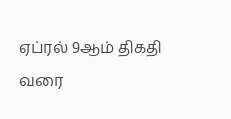ஏப்ரல் 9ஆம் திகதி வரை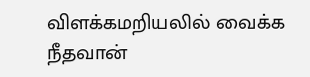விளக்கமறியலில் வைக்க நீதவான்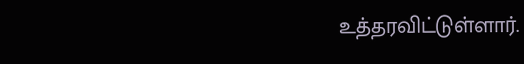உத்தரவிட்டுள்ளார்.